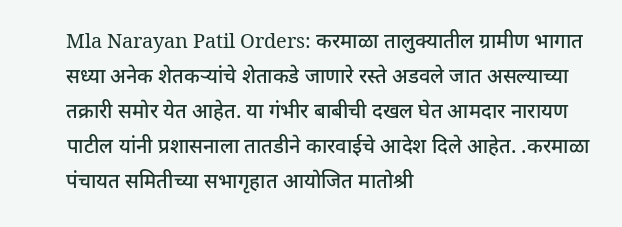Mla Narayan Patil Orders: करमाळा तालुक्यातील ग्रामीण भागात सध्या अनेक शेतकऱ्यांचे शेताकडे जाणारे रस्ते अडवले जात असल्याच्या तक्रारी समोर येत आहेत. या गंभीर बाबीची दखल घेत आमदार नारायण पाटील यांनी प्रशासनाला तातडीने कारवाईचे आदेश दिले आहेत. .करमाळा पंचायत समितीच्या सभागृहात आयोजित मातोश्री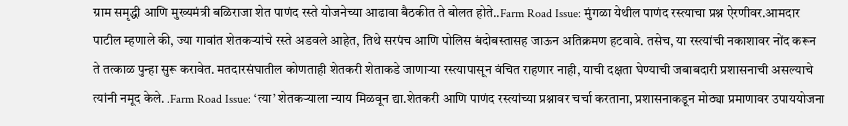ग्राम समृद्धी आणि मुख्यमंत्री बळिराजा शेत पाणंद रस्ते योजनेच्या आढावा बैठकीत ते बोलत होते..Farm Road Issue: मुंगळा येथील पाणंद रस्त्याचा प्रश्न ऐरणीवर.आमदार पाटील म्हणाले की, ज्या गावांत शेतकऱ्यांचे रस्ते अडवले आहेत, तिथे सरपंच आणि पोलिस बंदोबस्तासह जाऊन अतिक्रमण हटवावे. तसेच, या रस्त्यांची नकाशावर नोंद करून ते तत्काळ पुन्हा सुरू करावेत. मतदारसंघातील कोणताही शेतकरी शेताकडे जाणाऱ्या रस्त्यापासून वंचित राहणार नाही, याची दक्षता घेण्याची जबाबदारी प्रशासनाची असल्याचे त्यांनी नमूद केले. .Farm Road Issue: ‘त्या’ शेतकऱ्याला न्याय मिळवून द्या.शेतकरी आणि पाणंद रस्त्यांच्या प्रश्नावर चर्चा करताना, प्रशासनाकडून मोठ्या प्रमाणावर उपाययोजना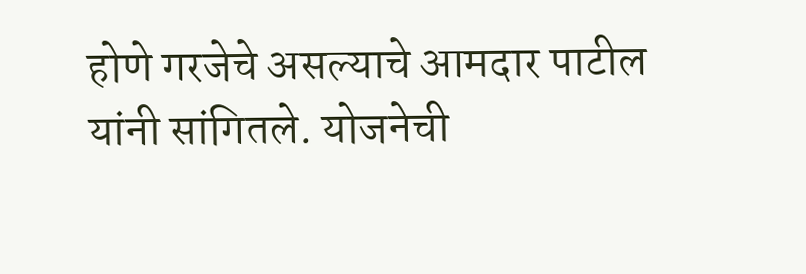होणे गरजेचे असल्याचे आमदार पाटील यांनी सांगितले. योजनेची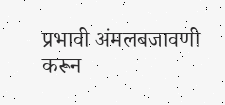प्रभावी अंमलबजावणी करून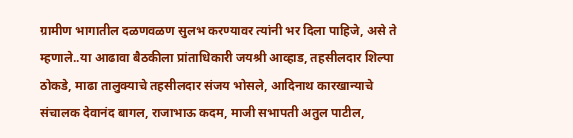ग्रामीण भागातील दळणवळण सुलभ करण्यावर त्यांनी भर दिला पाहिजे, असे ते म्हणाले..या आढावा बैठकीला प्रांताधिकारी जयश्री आव्हाड, तहसीलदार शिल्पा ठोकडे, माढा तालुक्याचे तहसीलदार संजय भोसले, आदिनाथ कारखान्याचे संचालक देवानंद बागल, राजाभाऊ कदम, माजी सभापती अतुल पाटील,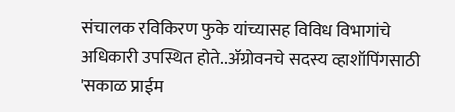संचालक रविकिरण फुके यांच्यासह विविध विभागांचे अधिकारी उपस्थित होते..ॲग्रोवनचे सदस्य व्हाशॉपिंगसाठी 'सकाळ प्राईम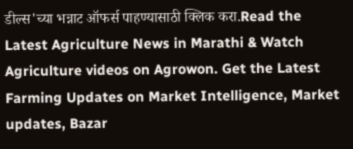डील्स'च्या भन्नाट ऑफर्स पाहण्यासाठी क्लिक करा.Read the Latest Agriculture News in Marathi & Watch Agriculture videos on Agrowon. Get the Latest Farming Updates on Market Intelligence, Market updates, Bazar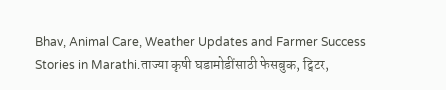Bhav, Animal Care, Weather Updates and Farmer Success Stories in Marathi.ताज्या कृषी घडामोडींसाठी फेसबुक, ट्विटर,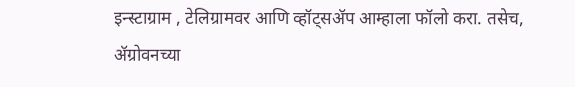इन्स्टाग्राम , टेलिग्रामवर आणि व्हॉट्सॲप आम्हाला फॉलो करा. तसेच, ॲग्रोवनच्या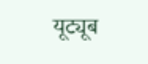यूट्यूब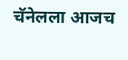चॅनेलला आजच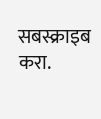सबस्क्राइब करा.